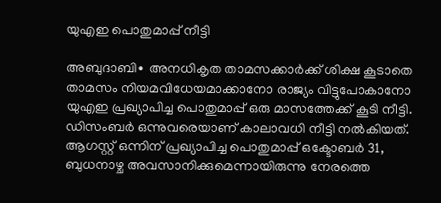യുഎഇ പൊതുമാപ്പ് നീട്ടി

അബുദാബി∙ അനധികൃത താമസക്കാര്‍ക്ക് ശിക്ഷ കൂടാതെ താമസം നിയമവിധേയമാക്കാനോ രാജ്യം വിട്ടുപോകാനോ യുഎഇ പ്രഖ്യാപിച്ച പൊതുമാപ്പ് ഒരു മാസത്തേക്ക് കൂടി നീട്ടി. ഡിസംബര്‍ ഒന്നുവരെയാണ് കാലാവധി നീട്ടി നല്‍കിയത്. ആഗസ്റ്റ് ഒന്നിന് പ്രഖ്യാപിച്ച പൊതുമാപ്പ് ഒക്ടോബര്‍ 31, ബുധനാഴ്ച അവസാനിക്കുമെന്നായിരുന്നു നേരത്തെ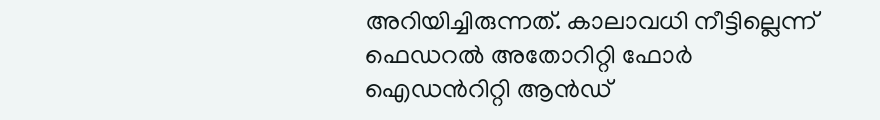അറിയിച്ചിരുന്നത്. കാലാവധി നീട്ടില്ലെന്ന് ഫെഡറല്‍ അതോറിറ്റി ഫോര്‍ ഐഡന്‍റിറ്റി ആന്‍ഡ്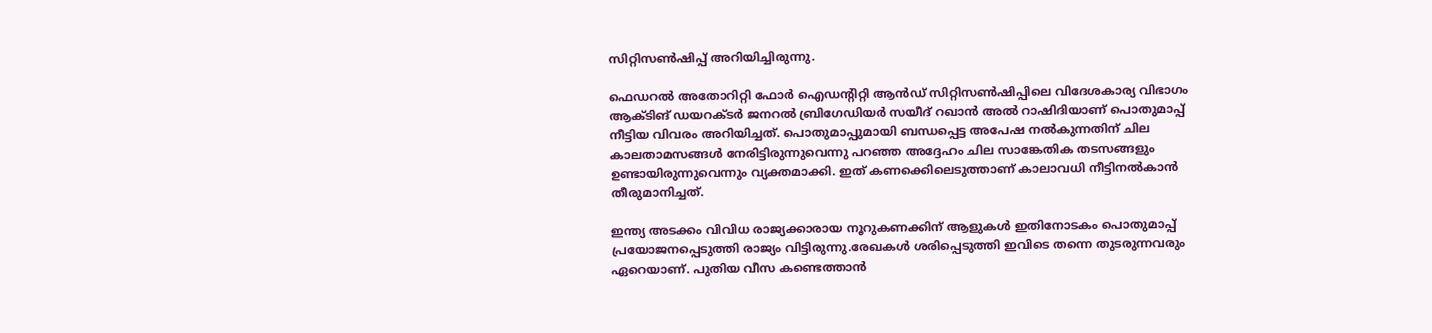സിറ്റിസണ്‍ഷിപ്പ് അറിയിച്ചിരുന്നു.

ഫെഡറല്‍ അതോറിറ്റി ഫോര്‍ ഐഡന്‍റിറ്റി ആന്‍ഡ് സിറ്റിസണ്‍ഷിപ്പിലെ വിദേശകാര്യ വിഭാഗം ആക്ടിങ് ഡയറക്ടര്‍ ജനറല്‍ ബ്രിഗേഡിയര്‍ സയീദ് റഖാന്‍ അല്‍ റാഷിദിയാണ് പൊതുമാപ്പ് നീട്ടിയ വിവരം അറിയിച്ചത്. പൊതുമാപ്പുമായി ബന്ധപ്പെട്ട അപേഷ നല്‍കുന്നതിന് ചില കാലതാമസങ്ങള്‍ നേരിട്ടിരുന്നുവെന്നു പറഞ്ഞ അദ്ദേഹം ചില സാങ്കേതിക തടസങ്ങളും ഉണ്ടായിരുന്നുവെന്നും വ്യക്തമാക്കി. ഇത് കണക്കെിലെടുത്താണ് കാലാവധി നീട്ടിനല്‍കാന്‍ തീരുമാനിച്ചത്.

ഇന്ത്യ അടക്കം വിവിധ രാജ്യക്കാരായ നൂറുകണക്കിന് ആളുകള്‍ ഇതിനോടകം പൊതുമാപ്പ് പ്രയോജനപ്പെടുത്തി രാജ്യം വിട്ടിരുന്നു.രേഖകള്‍ ശരിപ്പെടുത്തി ഇവിടെ തന്നെ തുടരുന്നവരും ഏറെയാണ്. പുതിയ വീസ കണ്ടെത്താന്‍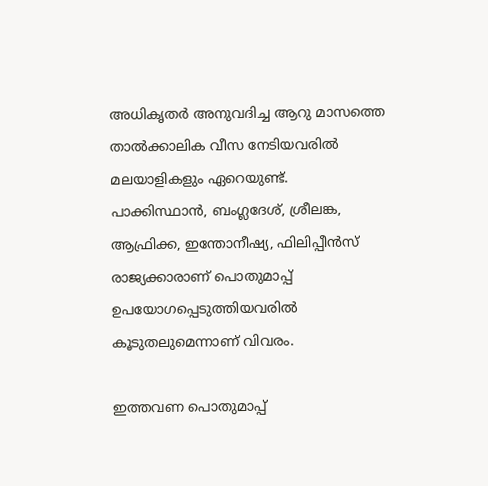അധികൃതര്‍ അനുവദിച്ച ആറു മാസത്തെ താല്‍ക്കാലിക വീസ നേടിയവരില്‍ മലയാളികളും ഏറെയുണ്ട്. പാക്കിസ്ഥാന്‍, ബംഗ്ലദേശ്, ശ്രീലങ്ക, ആഫ്രിക്ക, ഇന്തോനീഷ്യ, ഫിലിപ്പീന്‍സ് രാജ്യക്കാരാണ് പൊതുമാപ്പ് ഉപയോഗപ്പെടുത്തിയവരില്‍ കൂടുതലുമെന്നാണ് വിവരം.

ഇത്തവണ പൊതുമാപ്പ്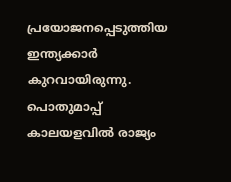പ്രയോജനപ്പെടുത്തിയ ഇന്ത്യക്കാര്‍ കുറവായിരുന്നു. പൊതുമാപ്പ് കാലയളവില്‍ രാജ്യം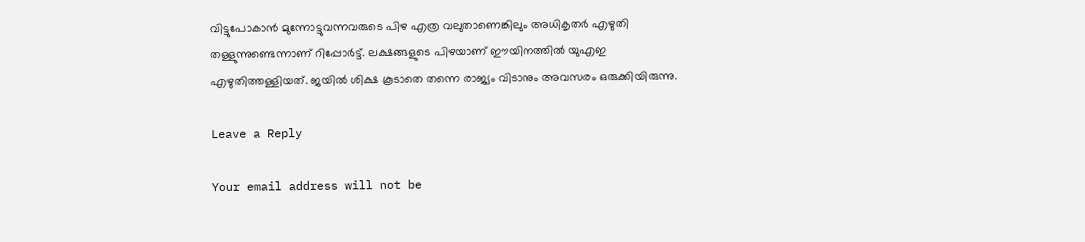വിട്ടുപോകാന്‍ മുന്നോട്ടുവന്നവരുടെ പിഴ എത്ര വലുതാണെങ്കിലും അധികൃതര്‍ എഴുതി തള്ളുന്നുണ്ടെന്നാണ് റിപ്പോര്‍ട്ട്. ലക്ഷങ്ങളുടെ പിഴയാണ് ഈയിനത്തില്‍ യുഎഇ എഴുതിത്തള്ളിയത്. ജയില്‍ ശിക്ഷ കൂടാതെ തന്നെ രാജ്യം വിടാനും അവസരം ഒരുക്കിയിരുന്നു.

Leave a Reply

Your email address will not be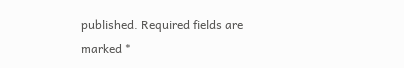published. Required fields are marked *